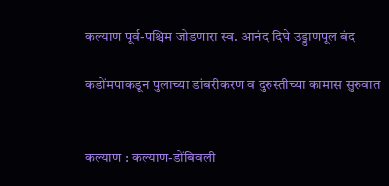कल्याण पूर्व-पश्चिम जोडणारा स्व. आनंद दिघे उड्डाणपूल बंद

कडोंमपाकडून पुलाच्या डांबरीकरण व दुरुस्तीच्या कामास सुरुवात


कल्याण : कल्याण-डोंबिवली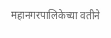महानगरपालिकेच्या वतीने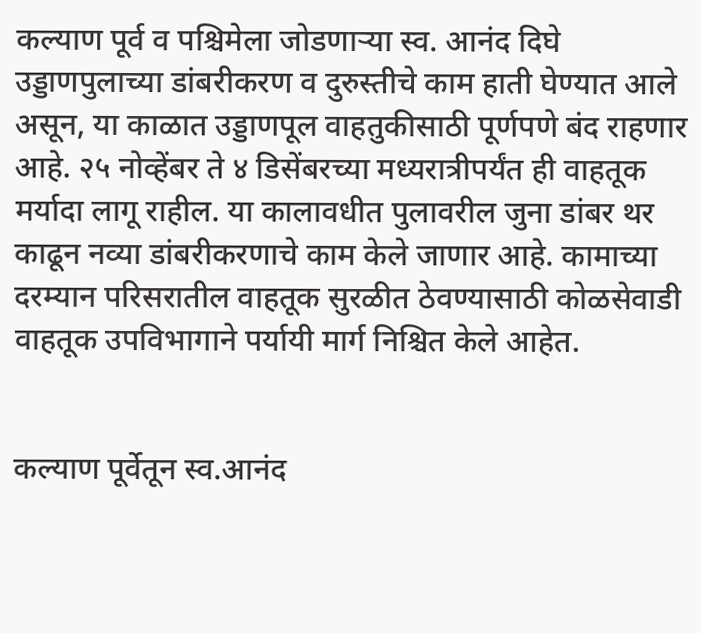कल्याण पूर्व व पश्चिमेला जोडणाऱ्या स्व. आनंद दिघे उड्डाणपुलाच्या डांबरीकरण व दुरुस्तीचे काम हाती घेण्यात आले असून, या काळात उड्डाणपूल वाहतुकीसाठी पूर्णपणे बंद राहणार आहे. २५ नोव्हेंबर ते ४ डिसेंबरच्या मध्यरात्रीपर्यंत ही वाहतूक मर्यादा लागू राहील. या कालावधीत पुलावरील जुना डांबर थर काढून नव्या डांबरीकरणाचे काम केले जाणार आहे. कामाच्या दरम्यान परिसरातील वाहतूक सुरळीत ठेवण्यासाठी कोळसेवाडी वाहतूक उपविभागाने पर्यायी मार्ग निश्चित केले आहेत.


कल्याण पूर्वेतून स्व.आनंद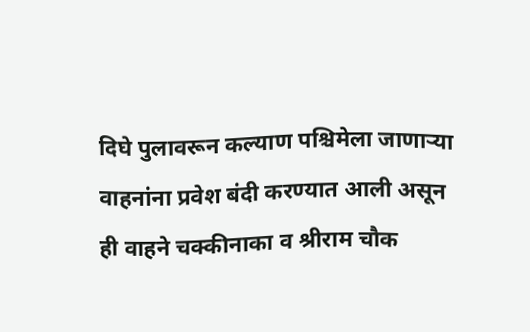दिघे पुलावरून कल्याण पश्चिमेला जाणाऱ्या वाहनांना प्रवेश बंदी करण्यात आली असून ही वाहने चक्कीनाका व श्रीराम चौक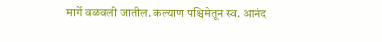मार्गे वळवली जातील. कल्याण पश्चिमेतून स्व. आनंद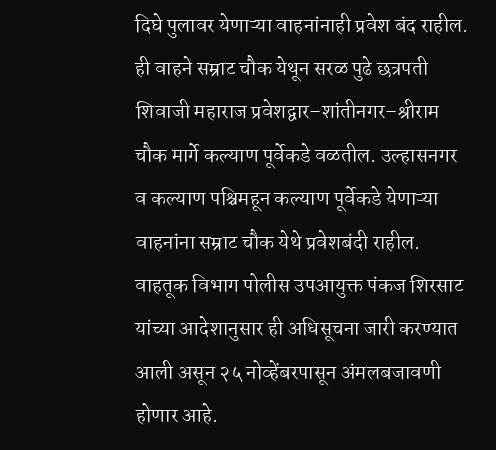दिघे पुलावर येणाऱ्या वाहनांनाही प्रवेश बंद राहील. ही वाहने सम्राट चौक येथून सरळ पुढे छत्रपती शिवाजी महाराज प्रवेशद्वार–शांतीनगर–श्रीराम चौक मार्गे कल्याण पूर्वेकडे वळतील. उल्हासनगर व कल्याण पश्चिमहून कल्याण पूर्वेकडे येणाऱ्या वाहनांना सम्राट चौक येथे प्रवेशबंदी राहील. वाहतूक विभाग पोलीस उपआयुक्त पंकज शिरसाट यांच्या आदेशानुसार ही अधिसूचना जारी करण्यात आली असून २५ नोव्हेंबरपासून अंमलबजावणी होणार आहे.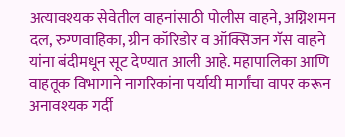अत्यावश्यक सेवेतील वाहनांसाठी पोलीस वाहने, अग्निशमन दल, रुग्णवाहिका, ग्रीन कॉरिडोर व ऑक्सिजन गॅस वाहने यांना बंदीमधून सूट देण्यात आली आहे. महापालिका आणि वाहतूक विभागाने नागरिकांना पर्यायी मार्गांचा वापर करून अनावश्यक गर्दी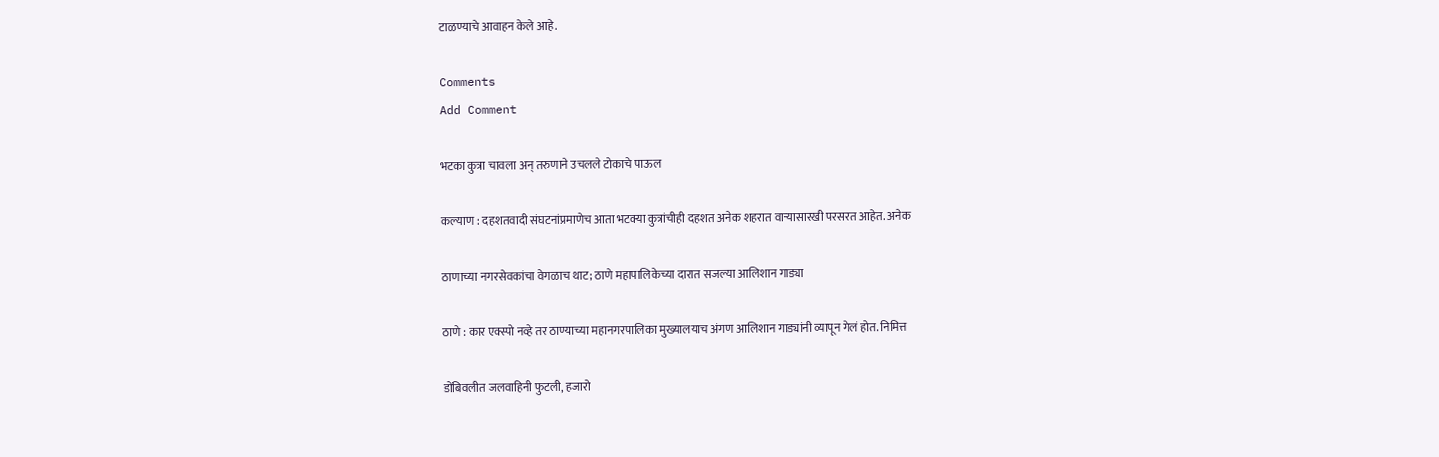टाळण्याचे आवाहन केले आहे.

Comments
Add Comment

भटका कुत्रा चावला अन् तरुणाने उचलले टोकाचे पाऊल

कल्याण : दहशतवादी संघटनांप्रमाणेच आता भटक्या कुत्रांचीही दहशत अनेक शहरात वाऱ्यासारखी परसरत आहेत. अनेक

ठाणाच्या नगरसेवकांचा वेगळाच थाट; ठाणे महापालिकेच्या दारात सजल्या आलिशान गाड्या

ठाणे : कार एक्स्पो नव्हे तर ठाण्याच्या महानगरपालिका मुख्यालयाच अंगण आलिशान गाड्यांनी व्यापून गेलं होत. निमित्त

डोंबिवलीत जलवाहिनी फुटली, हजारो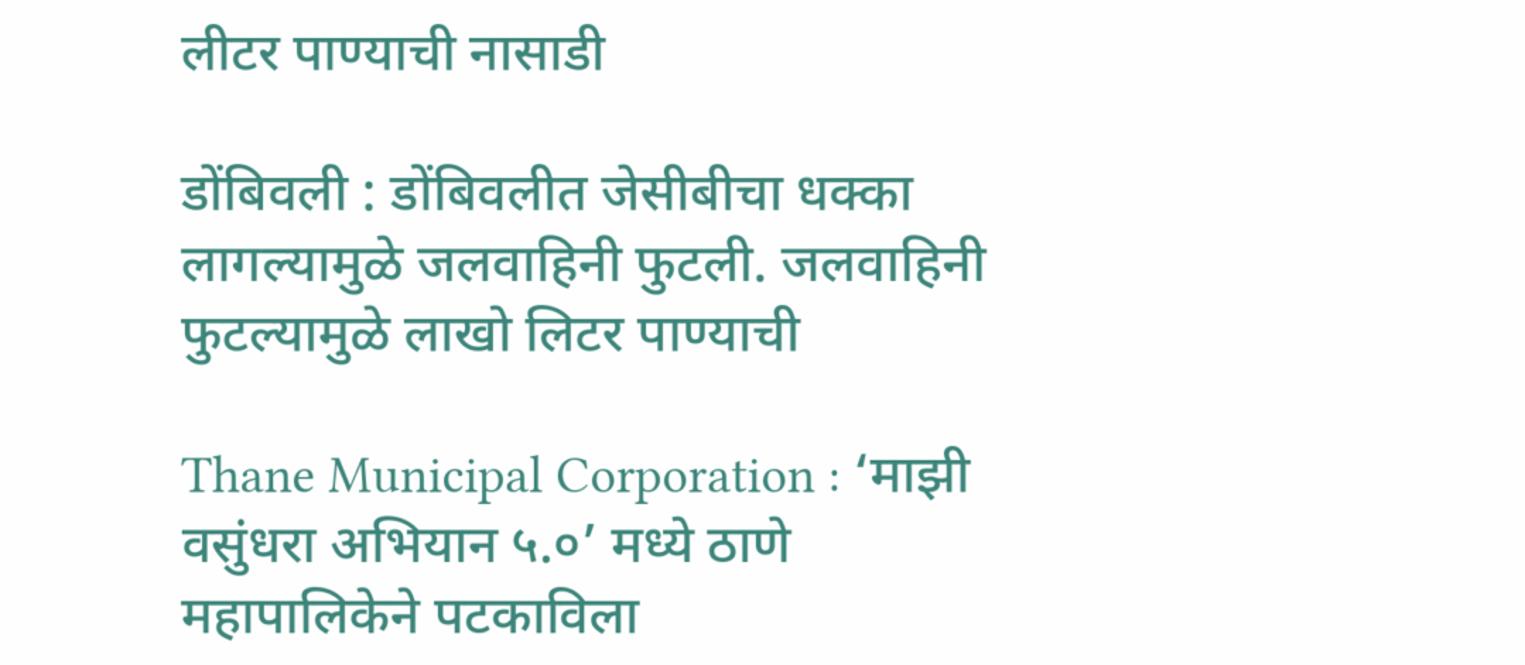लीटर पाण्याची नासाडी

डोंबिवली : डोंबिवलीत जेसीबीचा धक्का लागल्यामुळे जलवाहिनी फुटली. जलवाहिनी फुटल्यामुळे लाखो लिटर पाण्याची

Thane Municipal Corporation : ‘माझी वसुंधरा अभियान ५.०’ मध्ये ठाणे महापालिकेने पटकाविला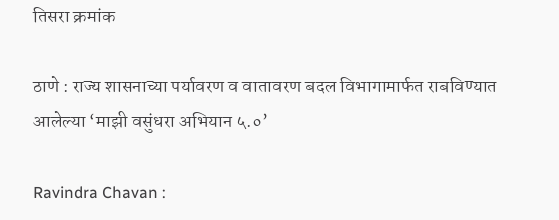तिसरा क्रमांक

ठाणे : राज्य शासनाच्या पर्यावरण व वातावरण बदल विभागामार्फत राबविण्यात आलेल्या ‘माझी वसुंधरा अभियान ५.०’

Ravindra Chavan :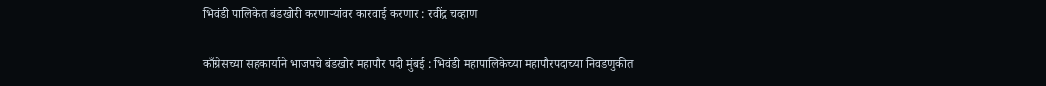भिवंडी पालिकेत बंडखोरी करणाऱ्यांवर कारवाई करणार : रवींद्र चव्हाण

काँग्रेसच्या सहकार्याने भाजपचे बंडखोर महापौर पदी मुंबई : भिवंडी महापालिकेच्या महापौरपदाच्या निवडणुकीत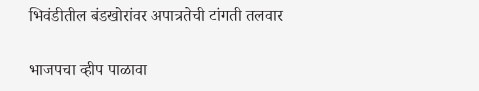भिवंडीतील बंडखोरांवर अपात्रतेची टांगती तलवार

भाजपचा व्हीप पाळावा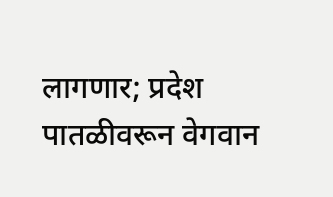लागणार; प्रदेश पातळीवरून वेगवान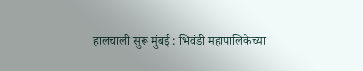हालचाली सुरू मुंबई : भिवंडी महापालिकेच्या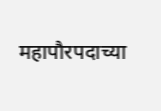महापौरपदाच्या